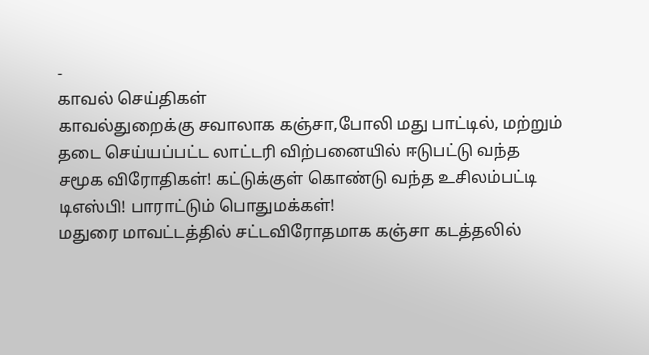-
காவல் செய்திகள்
காவல்துறைக்கு சவாலாக கஞ்சா,போலி மது பாட்டில், மற்றும் தடை செய்யப்பட்ட லாட்டரி விற்பனையில் ஈடுபட்டு வந்த சமூக விரோதிகள்! கட்டுக்குள் கொண்டு வந்த உசிலம்பட்டி டிஎஸ்பி! பாராட்டும் பொதுமக்கள்!
மதுரை மாவட்டத்தில் சட்டவிரோதமாக கஞ்சா கடத்தலில்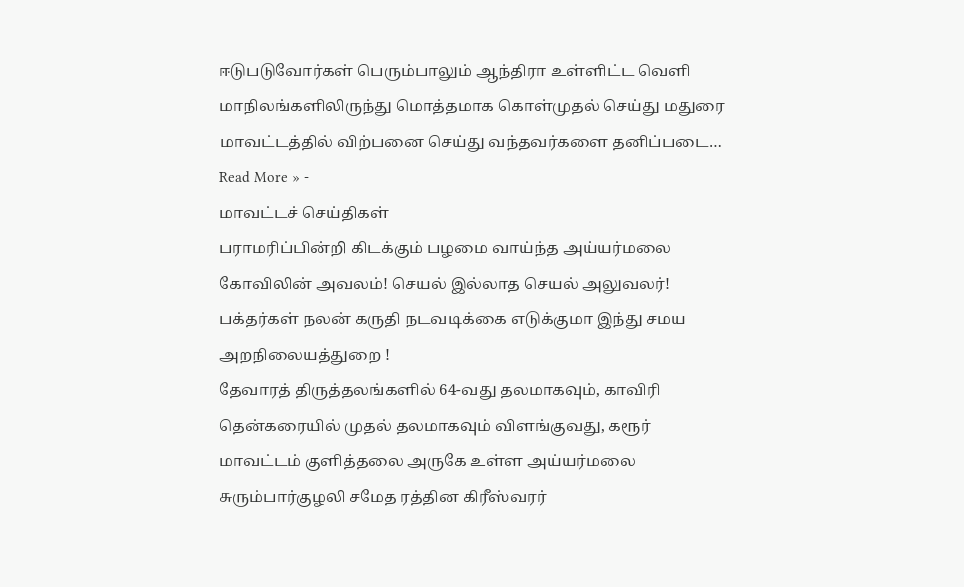ஈடுபடுவோர்கள் பெரும்பாலும் ஆந்திரா உள்ளிட்ட வெளி மாநிலங்களிலிருந்து மொத்தமாக கொள்முதல் செய்து மதுரை மாவட்டத்தில் விற்பனை செய்து வந்தவர்களை தனிப்படை…
Read More » -
மாவட்டச் செய்திகள்
பராமரிப்பின்றி கிடக்கும் பழமை வாய்ந்த அய்யர்மலை கோவிலின் அவலம்! செயல் இல்லாத செயல் அலுவலர்! பக்தர்கள் நலன் கருதி நடவடிக்கை எடுக்குமா இந்து சமய அறநிலையத்துறை !
தேவாரத் திருத்தலங்களில் 64-வது தலமாகவும், காவிரி தென்கரையில் முதல் தலமாகவும் விளங்குவது, கரூர் மாவட்டம் குளித்தலை அருகே உள்ள அய்யர்மலை சுரும்பார்குழலி சமேத ரத்தின கிரீஸ்வரர்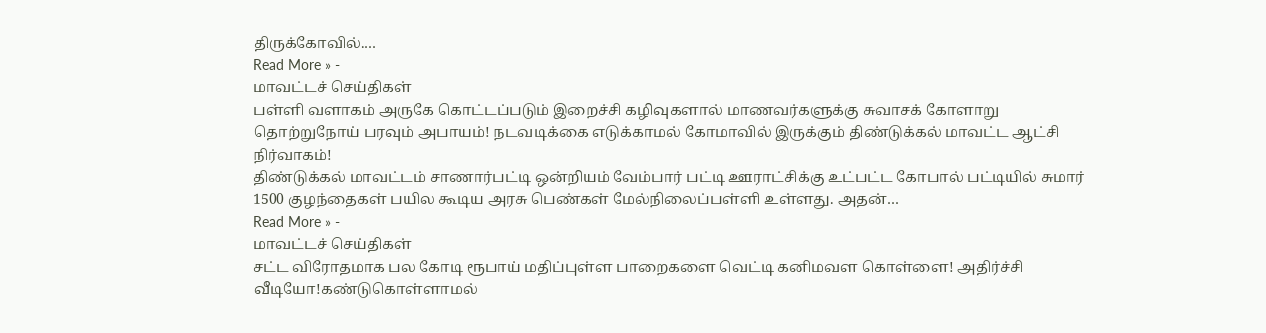திருக்கோவில்.…
Read More » -
மாவட்டச் செய்திகள்
பள்ளி வளாகம் அருகே கொட்டப்படும் இறைச்சி கழிவுகளால் மாணவர்களுக்கு சுவாசக் கோளாறு தொற்றுநோய் பரவும் அபாயம்! நடவடிக்கை எடுக்காமல் கோமாவில் இருக்கும் திண்டுக்கல் மாவட்ட ஆட்சி நிர்வாகம்!
திண்டுக்கல் மாவட்டம் சாணார்பட்டி ஒன்றியம் வேம்பார் பட்டி ஊராட்சிக்கு உட்பட்ட கோபால் பட்டியில் சுமார் 1500 குழந்தைகள் பயில கூடிய அரசு பெண்கள் மேல்நிலைப்பள்ளி உள்ளது. அதன்…
Read More » -
மாவட்டச் செய்திகள்
சட்ட விரோதமாக பல கோடி ரூபாய் மதிப்புள்ள பாறைகளை வெட்டி கனிமவள கொள்ளை! அதிர்ச்சி வீடியோ!கண்டுகொள்ளாமல்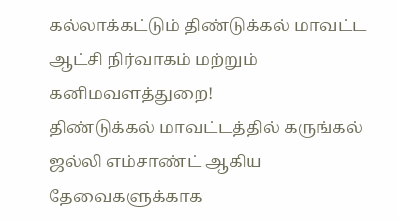கல்லாக்கட்டும் திண்டுக்கல் மாவட்ட ஆட்சி நிர்வாகம் மற்றும் கனிமவளத்துறை!
திண்டுக்கல் மாவட்டத்தில் கருங்கல் ஜல்லி எம்சாண்ட் ஆகிய தேவைகளுக்காக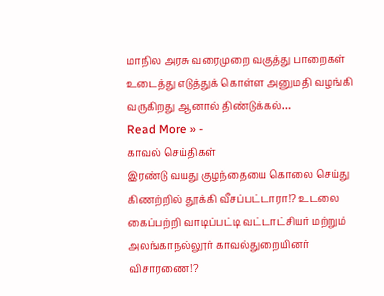மாநில அரசு வரைமுறை வகுத்து பாறைகள் உடைத்து எடுத்துக் கொள்ள அனுமதி வழங்கி வருகிறது ஆனால் திண்டுக்கல்…
Read More » -
காவல் செய்திகள்
இரண்டு வயது குழந்தையை கொலை செய்து கிணற்றில் தூக்கி வீசப்பட்டாரா!? உடலை கைப்பற்றி வாடிப்பட்டி வட்டாட்சியர் மற்றும் அலங்காநல்லூர் காவல்துறையினர் விசாரணை!?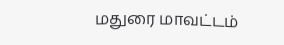மதுரை மாவட்டம்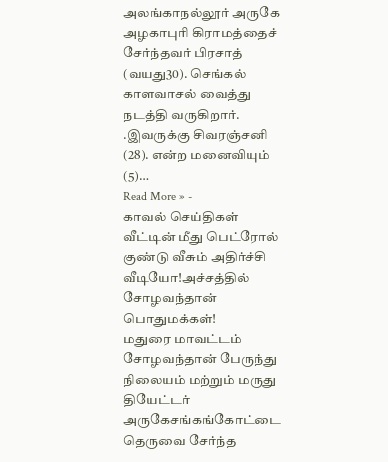அலங்காநல்லூர் அருகே அழகாபுரி கிராமத்தைச் சேர்ந்தவர் பிரசாத் (வயது30). செங்கல் காளவாசல் வைத்து நடத்தி வருகிறார். .இவருக்கு சிவரஞ்சனி (28). என்ற மனைவியும் (5)…
Read More » -
காவல் செய்திகள்
வீட்டின் மீது பெட்ரோல் குண்டு வீசும் அதிர்ச்சி வீடியோ!அச்சத்தில் சோழவந்தான் பொதுமக்கள்!
மதுரை மாவட்டம் சோழவந்தான் பேருந்து நிலையம் மற்றும் மருது தியேட்டர் அருகேசங்கங்கோட்டை தெருவை சேர்ந்த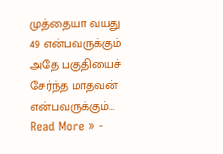முத்தையா வயது 49 என்பவருக்கும் அதே பகுதியைச் சேர்ந்த மாதவன் என்பவருக்கும்…
Read More » -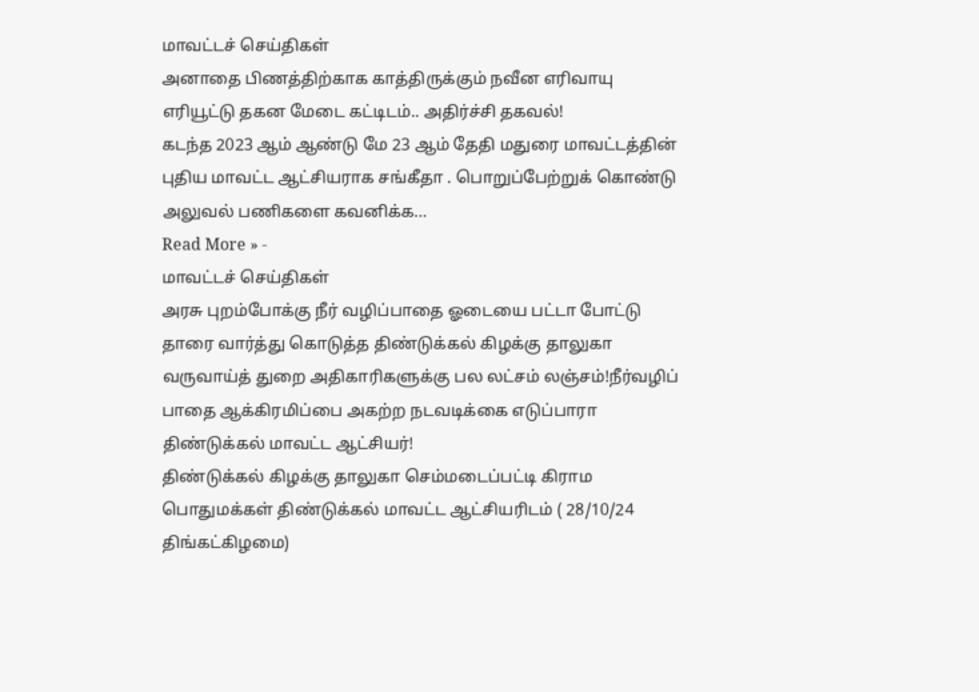மாவட்டச் செய்திகள்
அனாதை பிணத்திற்காக காத்திருக்கும் நவீன எரிவாயு எரியூட்டு தகன மேடை கட்டிடம்.. அதிர்ச்சி தகவல்!
கடந்த 2023 ஆம் ஆண்டு மே 23 ஆம் தேதி மதுரை மாவட்டத்தின் புதிய மாவட்ட ஆட்சியராக சங்கீதா . பொறுப்பேற்றுக் கொண்டு அலுவல் பணிகளை கவனிக்க…
Read More » -
மாவட்டச் செய்திகள்
அரசு புறம்போக்கு நீர் வழிப்பாதை ஓடையை பட்டா போட்டு தாரை வார்த்து கொடுத்த திண்டுக்கல் கிழக்கு தாலுகா வருவாய்த் துறை அதிகாரிகளுக்கு பல லட்சம் லஞ்சம்!நீர்வழிப் பாதை ஆக்கிரமிப்பை அகற்ற நடவடிக்கை எடுப்பாரா திண்டுக்கல் மாவட்ட ஆட்சியர்!
திண்டுக்கல் கிழக்கு தாலுகா செம்மடைப்பட்டி கிராம பொதுமக்கள் திண்டுக்கல் மாவட்ட ஆட்சியரிடம் ( 28/10/24 திங்கட்கிழமை)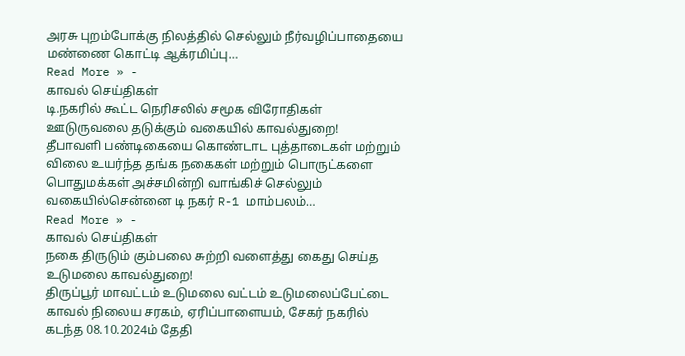அரசு புறம்போக்கு நிலத்தில் செல்லும் நீர்வழிப்பாதையை மண்ணை கொட்டி ஆக்ரமிப்பு…
Read More » -
காவல் செய்திகள்
டி.நகரில் கூட்ட நெரிசலில் சமூக விரோதிகள் ஊடுருவலை தடுக்கும் வகையில் காவல்துறை!
தீபாவளி பண்டிகையை கொண்டாட புத்தாடைகள் மற்றும் விலை உயர்ந்த தங்க நகைகள் மற்றும் பொருட்களை பொதுமக்கள் அச்சமின்றி வாங்கிச் செல்லும் வகையில்சென்னை டி நகர் R-1 மாம்பலம்…
Read More » -
காவல் செய்திகள்
நகை திருடும் கும்பலை சுற்றி வளைத்து கைது செய்த உடுமலை காவல்துறை!
திருப்பூர் மாவட்டம் உடுமலை வட்டம் உடுமலைப்பேட்டை காவல் நிலைய சரகம், ஏரிப்பாளையம், சேகர் நகரில் கடந்த 08.10.2024ம் தேதி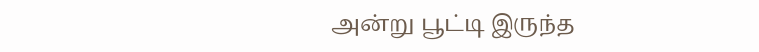அன்று பூட்டி இருந்த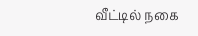வீட்டில் நகை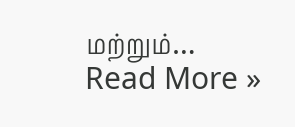மற்றும்…
Read More »